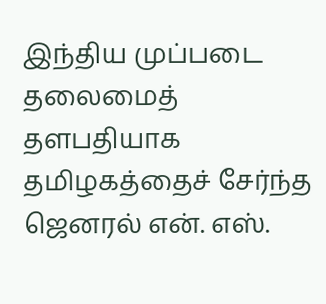இந்திய முப்படை தலைமைத் தளபதியாக தமிழகத்தைச் சேர்ந்த ஜெனரல் என். எஸ்.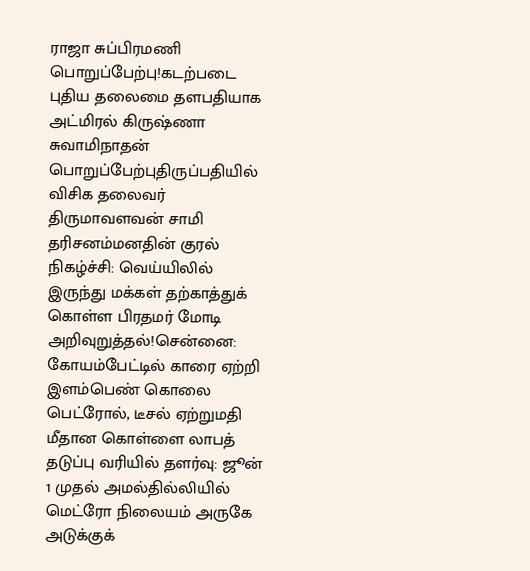ராஜா சுப்பிரமணி பொறுப்பேற்பு!கடற்படை புதிய தலைமை தளபதியாக அட்மிரல் கிருஷ்ணா சுவாமிநாதன் பொறுப்பேற்புதிருப்பதியில் விசிக தலைவர் திருமாவளவன் சாமி தரிசனம்மனதின் குரல் நிகழ்ச்சி: வெய்யிலில் இருந்து மக்கள் தற்காத்துக் கொள்ள பிரதமர் மோடி அறிவுறுத்தல்!சென்னை: கோயம்பேட்டில் காரை ஏற்றி இளம்பெண் கொலை பெட்ரோல், டீசல் ஏற்றுமதி மீதான கொள்ளை லாபத் தடுப்பு வரியில் தளர்வு: ஜூன் 1 முதல் அமல்தில்லியில் மெட்ரோ நிலையம் அருகே அடுக்குக்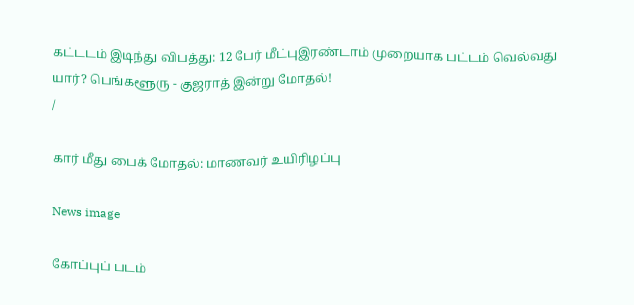கட்டடம் இடிந்து விபத்து: 12 பேர் மீட்புஇரண்டாம் முறையாக பட்டம் வெல்வது யார்? பெங்களூரு - குஜராத் இன்று மோதல்!
/

கார் மீது பைக் மோதல்: மாணவர் உயிரிழப்பு

News image

கோப்புப் படம்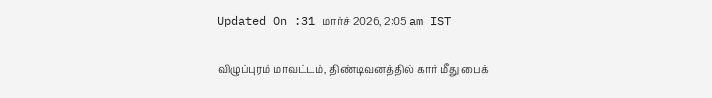Updated On :31 மார்ச் 2026, 2:05 am IST

விழுப்புரம் மாவட்டம், திண்டிவனத்தில் கார் மீது பைக்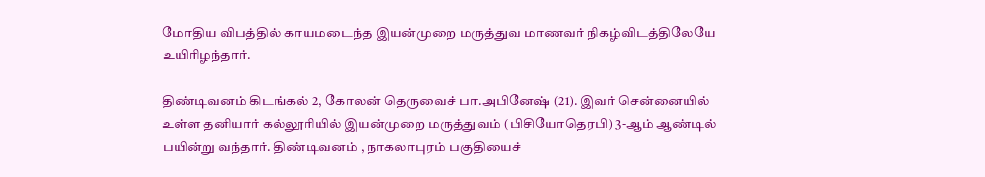மோதிய விபத்தில் காயமடைந்த இயன்முறை மருத்துவ மாணவர் நிகழ்விடத்திலேயே உயிரிழந்தார்.

திண்டிவனம் கிடங்கல் 2, கோலன் தெருவைச் பா.அபினேஷ் (21). இவர் சென்னையில் உள்ள தனியார் கல்லூரியில் இயன்முறை மருத்துவம் (பிசியோதெரபி) 3-ஆம் ஆண்டில் பயின்று வந்தார். திண்டிவனம் , நாகலாபுரம் பகுதியைச்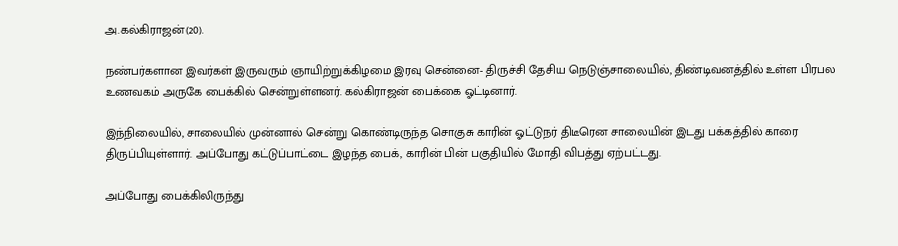அ.கல்கிராஜன்(20).

நண்பர்களான இவர்கள் இருவரும் ஞாயிற்றுக்கிழமை இரவு சென்னை- திருச்சி தேசிய நெடுஞ்சாலையில், திண்டிவனத்தில் உள்ள பிரபல உணவகம் அருகே பைக்கில் சென்றுள்ளனர். கல்கிராஜன் பைக்கை ஓட்டினார்.

இந்நிலையில், சாலையில் முன்னால் சென்று கொண்டிருந்த சொகுசு காரின் ஓட்டுநர் திடீரென சாலையின் இடது பக்கத்தில் காரை திருப்பியுள்ளார். அப்போது கட்டுப்பாட்டை இழந்த பைக், காரின் பின் பகுதியில் மோதி விபத்து ஏற்பட்டது.

அப்போது பைக்கிலிருந்து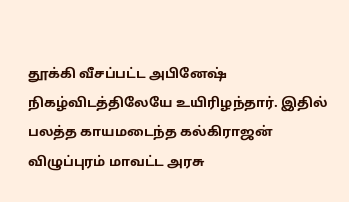தூக்கி வீசப்பட்ட அபினேஷ் நிகழ்விடத்திலேயே உயிரிழந்தார். இதில் பலத்த காயமடைந்த கல்கிராஜன் விழுப்புரம் மாவட்ட அரசு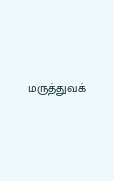மருத்துவக்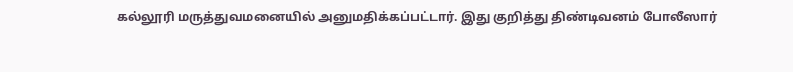கல்லூரி மருத்துவமனையில் அனுமதிக்கப்பட்டார். இது குறித்து திண்டிவனம் போலீஸார்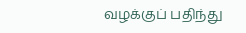வழக்குப் பதிந்து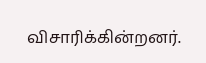விசாரிக்கின்றனர்.